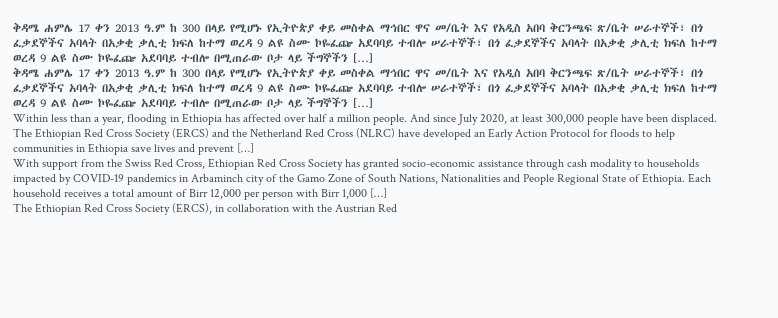ቅዳሜ ሐምሌ 17 ቀን 2013 ዓ.ም ከ 300 በላይ የሚሆኑ የኢትዮጵያ ቀይ መስቀል ማኅበር ዋና መ/ቤት እና የአዲስ አበባ ቅርንጫፍ ጽ/ቤት ሠራተኞች፣ በጎ ፈቃደኞችና አባላት በአቃቂ ቃሊቲ ክፍለ ከተማ ወረዳ 9 ልዩ ስሙ ኮዬፈጬ አደባባይ ተብሎ ሠራተኞች፣ በጎ ፈቃደኞችና አባላት በአቃቂ ቃሊቲ ክፍለ ከተማ ወረዳ 9 ልዩ ስሙ ኮዬፈጬ አደባባይ ተብሎ በሚጠራው ቦታ ላይ ችግኞችን […]
ቅዳሜ ሐምሌ 17 ቀን 2013 ዓ.ም ከ 300 በላይ የሚሆኑ የኢትዮጵያ ቀይ መስቀል ማኅበር ዋና መ/ቤት እና የአዲስ አበባ ቅርንጫፍ ጽ/ቤት ሠራተኞች፣ በጎ ፈቃደኞችና አባላት በአቃቂ ቃሊቲ ክፍለ ከተማ ወረዳ 9 ልዩ ስሙ ኮዬፈጬ አደባባይ ተብሎ ሠራተኞች፣ በጎ ፈቃደኞችና አባላት በአቃቂ ቃሊቲ ክፍለ ከተማ ወረዳ 9 ልዩ ስሙ ኮዬፈጬ አደባባይ ተብሎ በሚጠራው ቦታ ላይ ችግኞችን […]
Within less than a year, flooding in Ethiopia has affected over half a million people. And since July 2020, at least 300,000 people have been displaced. The Ethiopian Red Cross Society (ERCS) and the Netherland Red Cross (NLRC) have developed an Early Action Protocol for floods to help communities in Ethiopia save lives and prevent […]
With support from the Swiss Red Cross, Ethiopian Red Cross Society has granted socio-economic assistance through cash modality to households impacted by COVID-19 pandemics in Arbaminch city of the Gamo Zone of South Nations, Nationalities and People Regional State of Ethiopia. Each household receives a total amount of Birr 12,000 per person with Birr 1,000 […]
The Ethiopian Red Cross Society (ERCS), in collaboration with the Austrian Red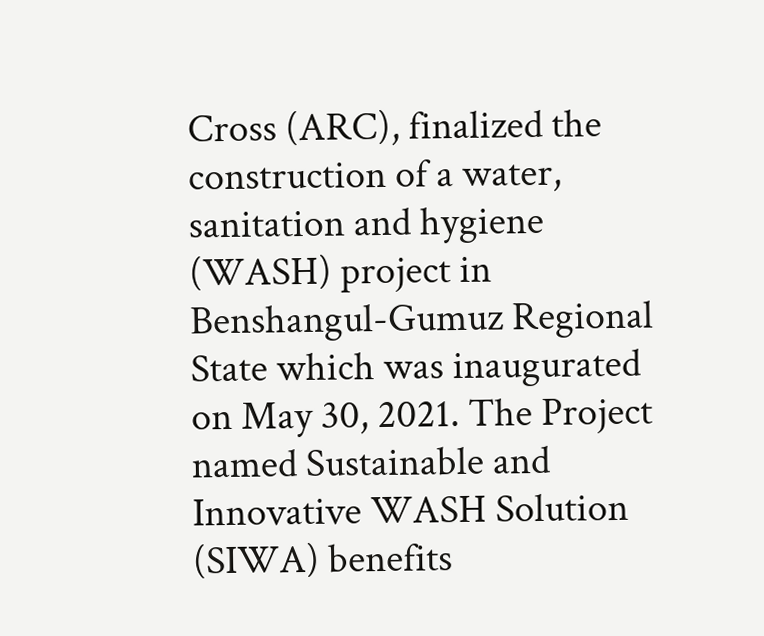Cross (ARC), finalized the construction of a water, sanitation and hygiene (WASH) project in Benshangul-Gumuz Regional State which was inaugurated on May 30, 2021. The Project named Sustainable and Innovative WASH Solution (SIWA) benefits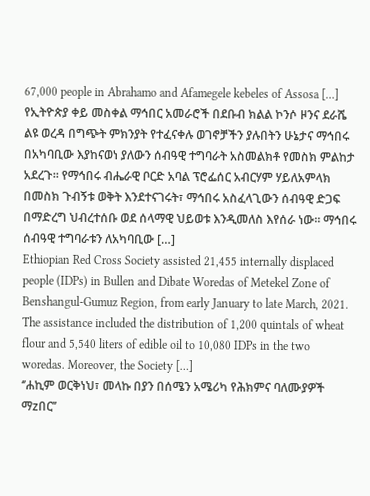67,000 people in Abrahamo and Afamegele kebeles of Assosa […]
የኢትዮጵያ ቀይ መስቀል ማኅበር አመራሮች በደቡብ ክልል ኮንሶ ዞንና ደራሼ ልዩ ወረዳ በግጭት ምክንያት የተፈናቀሉ ወገኖቻችን ያሉበትን ሁኔታና ማኅበሩ በአካባቢው እያከናወነ ያለውን ሰብዓዊ ተግባራት አስመልክቶ የመስክ ምልከታ አደረጉ፡፡ የማኅበሩ ብሔራዊ ቦርድ አባል ፕሮፌሰር አብርሃም ሃይለአምላክ በመስክ ጉብኝቱ ወቅት እንደተናገሩት፣ ማኅበሩ አስፈላጊውን ሰብዓዊ ድጋፍ በማድረግ ህብረተሰቡ ወደ ሰላማዊ ህይወቱ እንዲመለስ እየሰራ ነው፡፡ ማኅበሩ ሰብዓዊ ተግባራቱን ለአካባቢው […]
Ethiopian Red Cross Society assisted 21,455 internally displaced people (IDPs) in Bullen and Dibate Woredas of Metekel Zone of Benshangul-Gumuz Region, from early January to late March, 2021. The assistance included the distribution of 1,200 quintals of wheat flour and 5,540 liters of edible oil to 10,080 IDPs in the two woredas. Moreover, the Society […]
‘’ሐኪም ወርቅነህ፣ መላኩ በያን በሰሜን አሜሪካ የሕክምና ባለሙያዎች ማzበር’’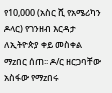የ10,000 (አስር ሺ የአሜሪካን ዶላር) የገንዘብ እርዳታ ለኢትዮጵያ ቀይ መስቀል ማzበር ሰጠ፡፡ ዶ/ር ዘርጋባቸው አስፋው የማzበሩ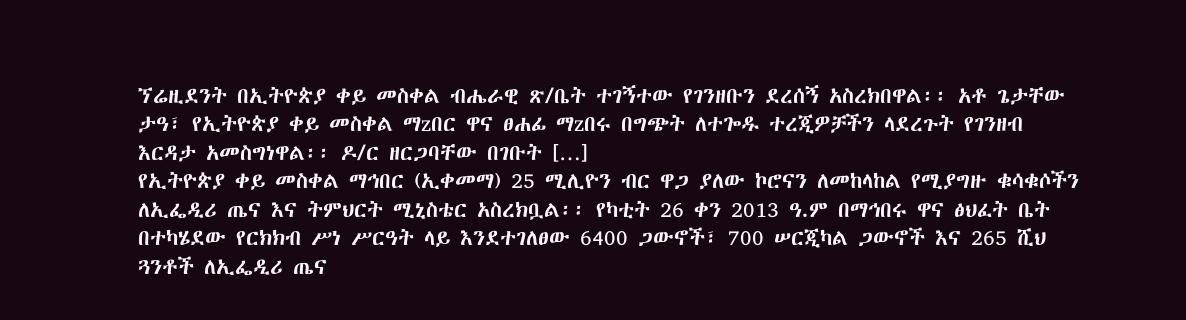ኘሬዚደንት በኢትዮጵያ ቀይ መስቀል ብሔራዊ ጽ/ቤት ተገኝተው የገንዘቡን ደረሰኝ አስረክበዋል፡፡ አቶ ጌታቸው ታዓ፣ የኢትዮጵያ ቀይ መስቀል ማzበር ዋና ፀሐፊ ማzበሩ በግጭት ለተጐዱ ተረጂዎቻችን ላደረጉት የገንዘብ እርዳታ አመስግነዋል፡፡ ዶ/ር ዘርጋባቸው በገቡት […]
የኢትዮጵያ ቀይ መስቀል ማኅበር (ኢቀመማ) 25 ሚሊዮን ብር ዋጋ ያለው ኮሮናን ለመከላከል የሚያግዙ ቁሳቁሶችን ለኢፌዲሪ ጤና እና ትምህርት ሚኒስቴር አስረክቧል፡፡ የካቲት 26 ቀን 2013 ዓ.ም በማኅበሩ ዋና ፅህፈት ቤት በተካሄደው የርክክብ ሥነ ሥርዓት ላይ እንደተገለፀው 6400 ጋውኖች፣ 700 ሠርጂካል ጋውኖች እና 265 ሺህ ጓንቶች ለኢፌዲሪ ጤና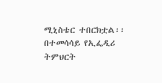ሚኒስቴር ተበርክቷል፡፡ በተመሳሳይ የኢፌዲሪ ትምህርት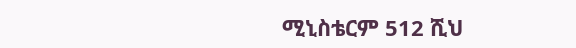ሚኒስቴርም 512 ሺህ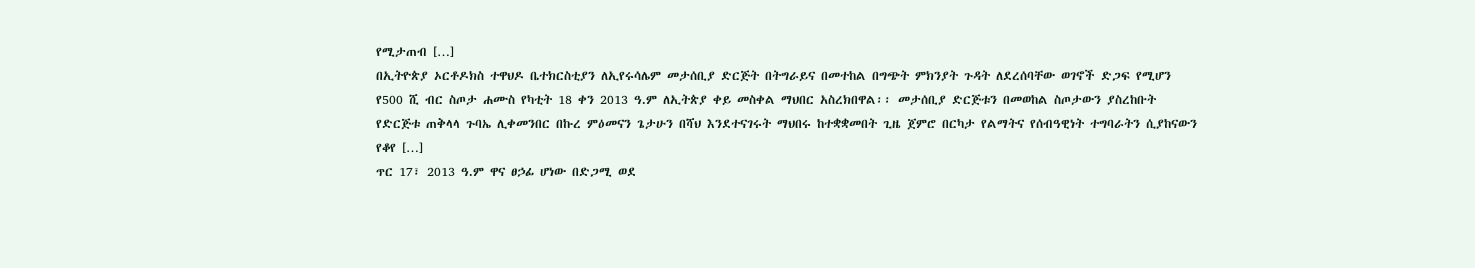የሚታጠብ […]
በኢትዮጵያ ኦርቶዶክስ ተዋህዶ ቤተክርስቲያን ለኢየሩሳሌም መታሰቢያ ድርጅት በትግራይና በመተከል በግጭት ምክንያት ጉዳት ለደረሰባቸው ወገኖች ድጋፍ የሚሆን የ500 ሺ ብር ስጦታ ሐሙስ የካቲት 18 ቀን 2013 ዓ.ም ለኢትጵያ ቀይ መስቀል ማህበር አስረክበዋል፡፡ መታሰቢያ ድርጅቱን በመወከል ስጦታውን ያስረከቡት የድርጅቱ ጠቅላላ ጉባኤ ሊቀመንበር በኩረ ምዕመናን ጌታሁን በሻህ እንደተናገሩት ማህበሩ ከተቋቋመበት ጊዜ ጀምሮ በርካታ የልማትና የሰብዓዊነት ተግባራትን ሲያከናውን የቆየ […]
ጥር 17፣ 2013 ዓ.ም ዋና ፀኃፊ ሆነው በድጋሚ ወደ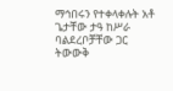ማኅበሩን የተቀላቀሉት አቶ ጌታቸው ታዓ ከሥራ ባልደረቦቻቸው ጋር ትውውቅ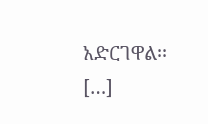አድርገዋል፡፡ […]